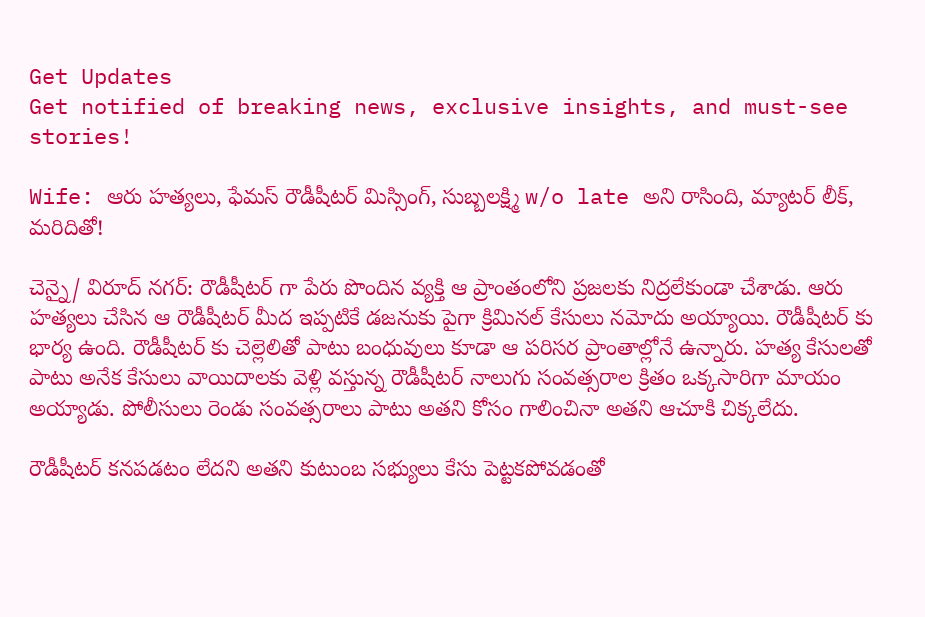Get Updates
Get notified of breaking news, exclusive insights, and must-see stories!

Wife: ఆరు హత్యలు, ఫేమస్ రౌడీషీటర్ మిస్సింగ్, సుబ్బలక్ష్మి w/o late అని రాసింది, మ్యాటర్ లీక్, మరిదితో!

చెన్నై/ విరూద్ నగర్: రౌడీషీటర్ గా పేరు పొందిన వ్యక్తి ఆ ప్రాంతంలోని ప్రజలకు నిద్రలేకుండా చేశాడు. ఆరు హత్యలు చేసిన ఆ రౌడీషీటర్ మీద ఇప్పటికే డజనుకు పైగా క్రిమినల్ కేసులు నమోదు అయ్యాయి. రౌడీషీటర్ కు భార్య ఉంది. రౌడీషీటర్ కు చెల్లెలితో పాటు బంధువులు కూడా ఆ పరిసర ప్రాంతాల్లోనే ఉన్నారు. హత్య కేసులతో పాటు అనేక కేసులు వాయిదాలకు వెళ్లి వస్తున్న రౌడీషీటర్ నాలుగు సంవత్సరాల క్రితం ఒక్కసారిగా మాయం అయ్యాడు. పోలీసులు రెండు సంవత్సరాలు పాటు అతని కోసం గాలించినా అతని ఆచూకి చిక్కలేదు.

రౌడీషీటర్ కనపడటం లేదని అతని కుటుంబ సభ్యులు కేసు పెట్టకపోవడంతో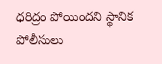ధరిద్రం పోయిందని స్థానిక పోలీసులు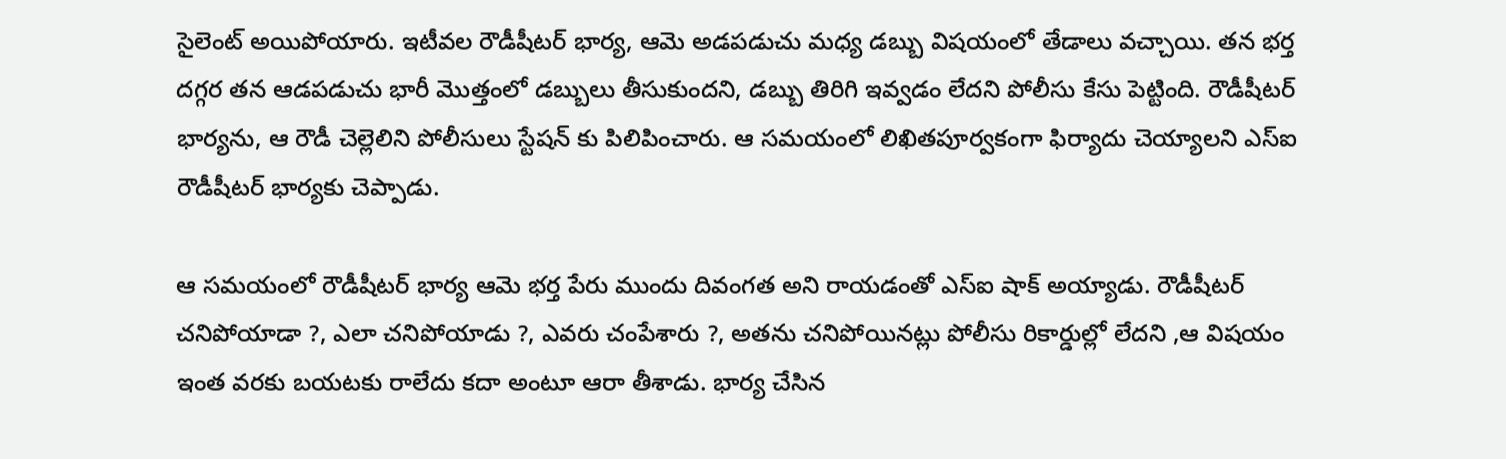సైలెంట్ అయిపోయారు. ఇటీవల రౌడీషీటర్ భార్య, ఆమె అడపడుచు మధ్య డబ్బు విషయంలో తేడాలు వచ్చాయి. తన భర్త దగ్గర తన ఆడపడుచు భారీ మొత్తంలో డబ్బులు తీసుకుందని, డబ్బు తిరిగి ఇవ్వడం లేదని పోలీసు కేసు పెట్టింది. రౌడీషీటర్ భార్యను, ఆ రౌడీ చెల్లెలిని పోలీసులు స్టేషన్ కు పిలిపించారు. ఆ సమయంలో లిఖితపూర్వకంగా ఫిర్యాదు చెయ్యాలని ఎస్ఐ రౌడీషీటర్ భార్యకు చెప్పాడు.

ఆ సమయంలో రౌడీషీటర్ భార్య ఆమె భర్త పేరు ముందు దివంగత అని రాయడంతో ఎస్ఐ షాక్ అయ్యాడు. రౌడీషీటర్ చనిపోయాడా ?, ఎలా చనిపోయాడు ?, ఎవరు చంపేశారు ?, అతను చనిపోయినట్లు పోలీసు రికార్డుల్లో లేదని ,ఆ విషయం ఇంత వరకు బయటకు రాలేదు కదా అంటూ ఆరా తీశాడు. భార్య చేసిన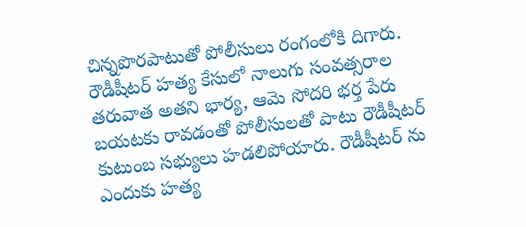చిన్నపొరపాటుతో పోలీసులు రంగంలోకి దిగారు. రౌడీషీటర్ హత్య కేసులో నాలుగు సంవత్సరాల తరువాత అతని భార్య, ఆమె సోదరి భర్త పేరు బయటకు రావడంతో పోలీసులతో పాటు రౌడీషీటర్ కుటుంబ సభ్యులు హడలిపోయారు. రౌడీషీటర్ ను ఎందుకు హత్య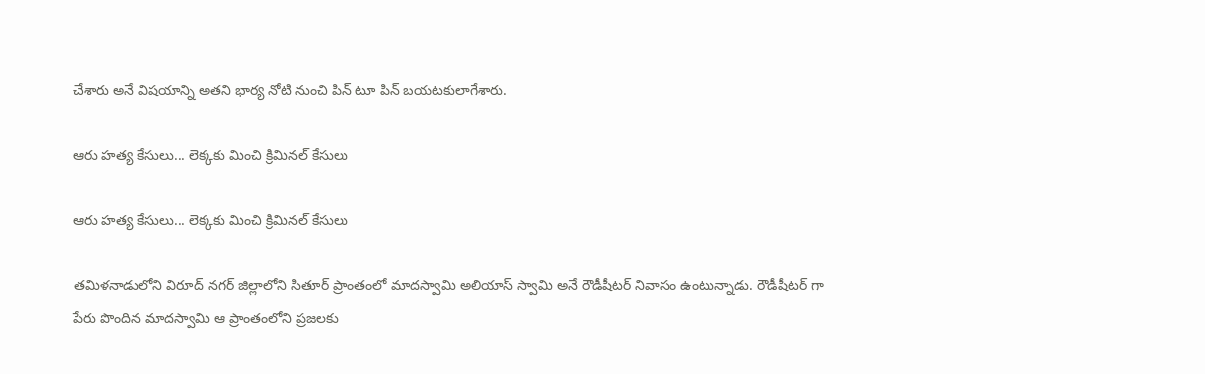చేశారు అనే విషయాన్ని అతని భార్య నోటి నుంచి పిన్ టూ పిన్ బయటకులాగేశారు.

ఆరు హత్య కేసులు... లెక్కకు మించి క్రిమినల్ కేసులు

ఆరు హత్య కేసులు... లెక్కకు మించి క్రిమినల్ కేసులు

తమిళనాడులోని విరూద్ నగర్ జిల్లాలోని సితూర్ ప్రాంతంలో మాదస్వామి అలియాస్ స్వామి అనే రౌడీషీటర్ నివాసం ఉంటున్నాడు. రౌడీషీటర్ గా పేరు పొందిన మాదస్వామి ఆ ప్రాంతంలోని ప్రజలకు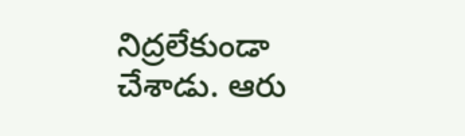నిద్రలేకుండా చేశాడు. ఆరు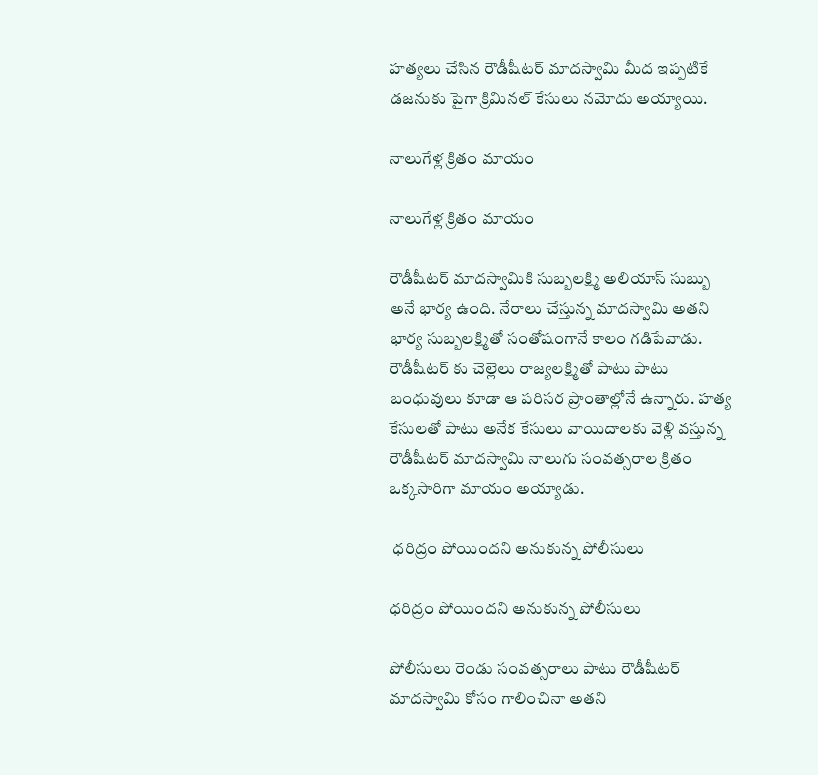హత్యలు చేసిన రౌడీషీటర్ మాదస్వామి మీద ఇప్పటికే డజనుకు పైగా క్రిమినల్ కేసులు నమోదు అయ్యాయి.

నాలుగేళ్ల క్రితం మాయం

నాలుగేళ్ల క్రితం మాయం

రౌడీషీటర్ మాదస్వామికి సుబ్బలక్ష్మి అలియాస్ సుబ్బు అనే భార్య ఉంది. నేరాలు చేస్తున్న మాదస్వామి అతని భార్య సుబ్బలక్ష్మితో సంతోషంగానే కాలం గడిపేవాడు. రౌడీషీటర్ కు చెల్లెలు రాజ్యలక్ష్మితో పాటు పాటు బంధువులు కూడా ఆ పరిసర ప్రాంతాల్లోనే ఉన్నారు. హత్య కేసులతో పాటు అనేక కేసులు వాయిదాలకు వెళ్లి వస్తున్న రౌడీషీటర్ మాదస్వామి నాలుగు సంవత్సరాల క్రితం ఒక్కసారిగా మాయం అయ్యాడు.

 ధరిద్రం పోయిందని అనుకున్న పోలీసులు

ధరిద్రం పోయిందని అనుకున్న పోలీసులు

పోలీసులు రెండు సంవత్సరాలు పాటు రౌడీషీటర్ మాదస్వామి కోసం గాలించినా అతని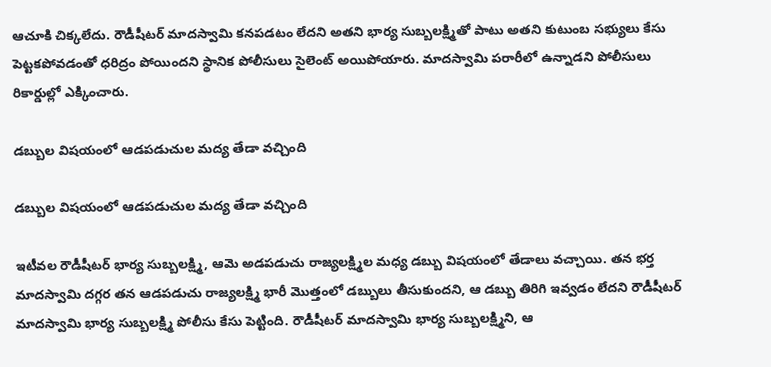ఆచూకి చిక్కలేదు. రౌడీషీటర్ మాదస్వామి కనపడటం లేదని అతని భార్య సుబ్బలక్ష్మితో పాటు అతని కుటుంబ సభ్యులు కేసు పెట్టకపోవడంతో ధరిద్రం పోయిందని స్థానిక పోలీసులు సైలెంట్ అయిపోయారు. మాదస్వామి పరారీలో ఉన్నాడని పోలీసులు రికార్డుల్లో ఎక్కించారు.

డబ్బుల విషయంలో ఆడపడుచుల మద్య తేడా వచ్చింది

డబ్బుల విషయంలో ఆడపడుచుల మద్య తేడా వచ్చింది

ఇటీవల రౌడీషీటర్ భార్య సుబ్బలక్ష్మి, ఆమె అడపడుచు రాజ్యలక్ష్మిల మధ్య డబ్బు విషయంలో తేడాలు వచ్చాయి. తన భర్త మాదస్వామి దగ్గర తన ఆడపడుచు రాజ్యలక్ష్మి భారీ మొత్తంలో డబ్బులు తీసుకుందని, ఆ డబ్బు తిరిగి ఇవ్వడం లేదని రౌడీషీటర్ మాదస్వామి భార్య సుబ్బలక్ష్మి పోలీసు కేసు పెట్టింది. రౌడీషీటర్ మాదస్వామి భార్య సుబ్బలక్ష్మిని, ఆ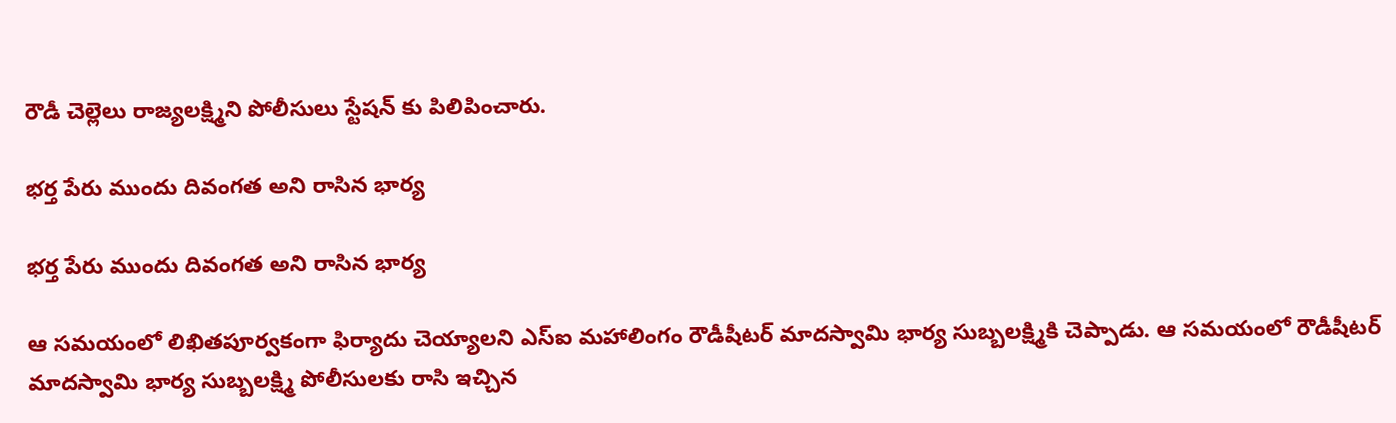రౌడీ చెల్లెలు రాజ్యలక్ష్మిని పోలీసులు స్టేషన్ కు పిలిపించారు.

భర్త పేరు ముందు దివంగత అని రాసిన భార్య

భర్త పేరు ముందు దివంగత అని రాసిన భార్య

ఆ సమయంలో లిఖితపూర్వకంగా ఫిర్యాదు చెయ్యాలని ఎస్ఐ మహాలింగం రౌడీషీటర్ మాదస్వామి భార్య సుబ్బలక్ష్మికి చెప్పాడు. ఆ సమయంలో రౌడీషీటర్ మాదస్వామి భార్య సుబ్బలక్ష్మి పోలీసులకు రాసి ఇచ్చిన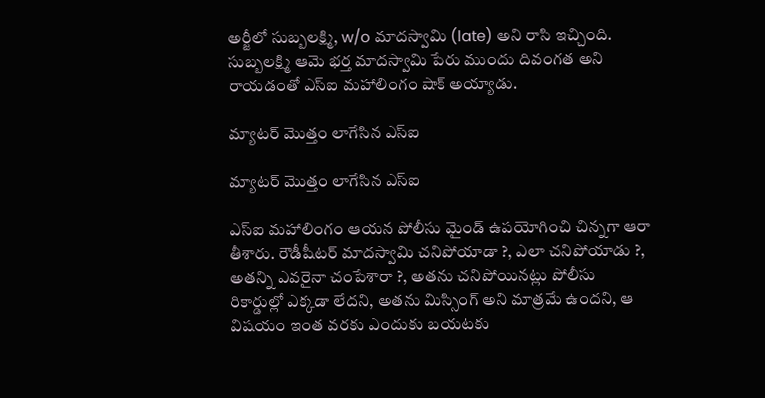అర్జీలో సుబ్బలక్ష్మి, w/o మాదస్వామి (late) అని రాసి ఇచ్చింది. సుబ్బలక్ష్మి ఆమె భర్త మాదస్వామి పేరు ముందు దివంగత అని రాయడంతో ఎస్ఐ మహాలింగం షాక్ అయ్యాడు.

మ్యాటర్ మొత్తం లాగేసిన ఎస్ఐ

మ్యాటర్ మొత్తం లాగేసిన ఎస్ఐ

ఎస్ఐ మహాలింగం ఆయన పోలీసు మైండ్ ఉపయోగించి చిన్నగా ఆరా తీశారు. రౌడీషీటర్ మాదస్వామి చనిపోయాడా ?, ఎలా చనిపోయాడు ?, అతన్ని ఎవరైనా చంపేశారా ?, అతను చనిపోయినట్లు పోలీసు రికార్డుల్లో ఎక్కడా లేదని, అతను మిస్సింగ్ అని మాత్రమే ఉందని, ఆ విషయం ఇంత వరకు ఎందుకు బయటకు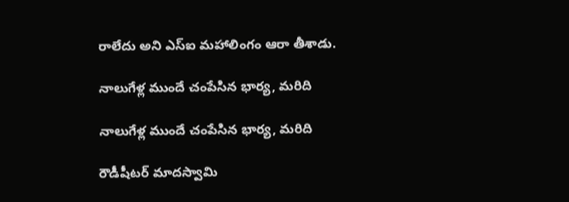రాలేదు అని ఎస్ఐ మహాలింగం ఆరా తీశాడు.

నాలుగేళ్ల ముందే చంపేసిన భార్య, మరిది

నాలుగేళ్ల ముందే చంపేసిన భార్య, మరిది

రౌడీషీటర్ మాదస్వామి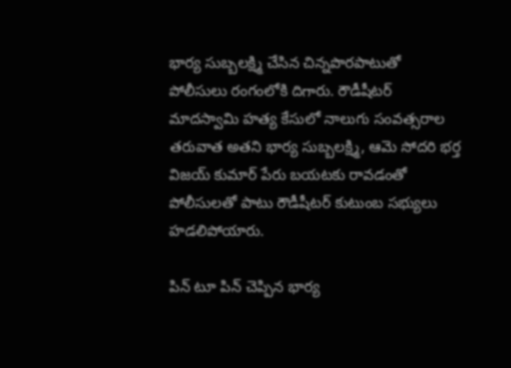భార్య సుబ్బలక్ష్మి చేసిన చిన్నపొరపాటుతో పోలీసులు రంగంలోకి దిగారు. రౌడీషీటర్ మాదస్వామి హత్య కేసులో నాలుగు సంవత్సరాల తరువాత అతని భార్య సుబ్బలక్ష్మి, ఆమె సోదరి భర్త విజయ్ కుమార్ పేరు బయటకు రావడంతో పోలీసులతో పాటు రౌడీషీటర్ కుటుంబ సభ్యులు హడలిపోయారు.

పిన్ టూ పిన్ చెప్పిన భార్య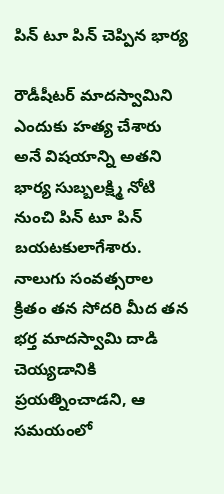పిన్ టూ పిన్ చెప్పిన భార్య

రౌడీషీటర్ మాదస్వామిని ఎందుకు హత్య చేశారు అనే విషయాన్ని అతని భార్య సుబ్బలక్ష్మి నోటి నుంచి పిన్ టూ పిన్ బయటకులాగేశారు. నాలుగు సంవత్సరాల క్రితం తన సోదరి మీద తన భర్త మాదస్వామి దాడి చెయ్యడానికి ప్రయత్నించాడని, ఆ సమయంలో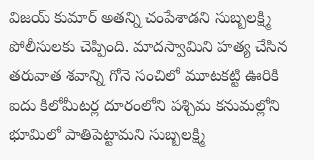విజయ్ కుమార్ అతన్ని చంపేశాడని సుబ్బలక్ష్మి పోలీసులకు చెప్పింది. మాదస్వామిని హత్య చేసిన తరువాత శవాన్ని గోనె సంచిలో మూటకట్టి ఊరికి ఐదు కిలోమీటర్ల దూరంలోని పశ్చిమ కనుమల్లోని భూమిలో పాతిపెట్టామని సుబ్బలక్ష్మి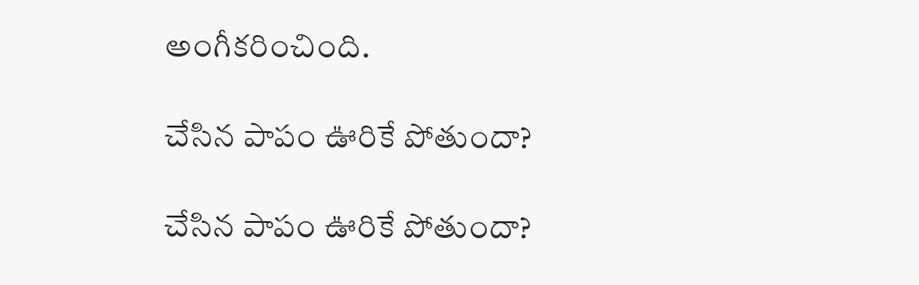అంగీకరించింది.

చేసిన పాపం ఊరికే పోతుందా?

చేసిన పాపం ఊరికే పోతుందా?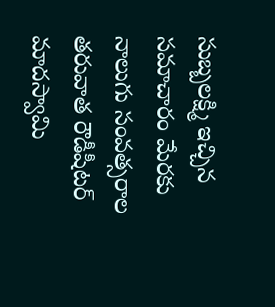సుబ్బలక్ష్మి ఇచ్చిన సమాచారం మేరకు నాలుగు సంవత్సరాల తరువాత రౌడీషీటర్ మాదస్వామి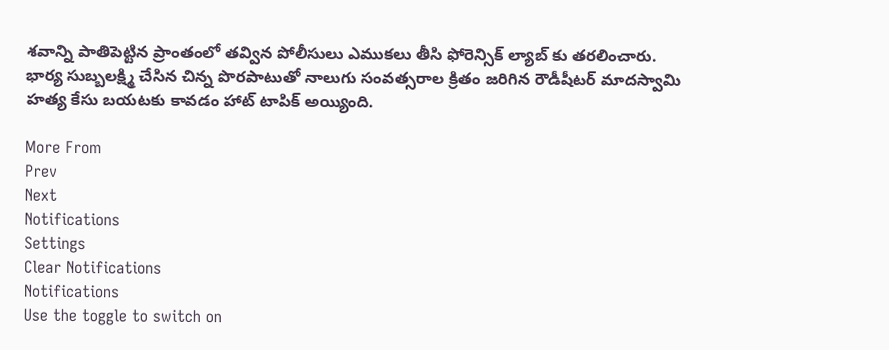శవాన్ని పాతిపెట్టిన ప్రాంతంలో తవ్విన పోలీసులు ఎముకలు తీసి ఫోరెన్సిక్ ల్యాబ్ కు తరలించారు. భార్య సుబ్బలక్ష్మి చేసిన చిన్న పొరపాటుతో నాలుగు సంవత్సరాల క్రితం జరిగిన రౌడీషీటర్ మాదస్వామి హత్య కేసు బయటకు కావడం హాట్ టాపిక్ అయ్యింది.

More From
Prev
Next
Notifications
Settings
Clear Notifications
Notifications
Use the toggle to switch on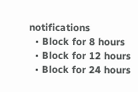notifications
  • Block for 8 hours
  • Block for 12 hours
  • Block for 24 hours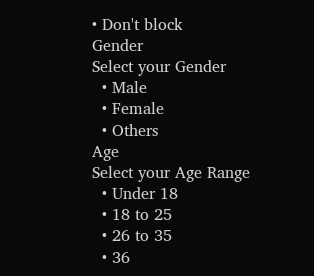• Don't block
Gender
Select your Gender
  • Male
  • Female
  • Others
Age
Select your Age Range
  • Under 18
  • 18 to 25
  • 26 to 35
  • 36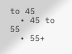to 45
  • 45 to 55
  • 55+